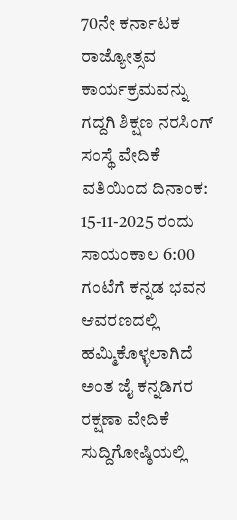70ನೇ ಕರ್ನಾಟಕ ರಾಜ್ಯೋತ್ಸವ ಕಾರ್ಯಕ್ರಮವನ್ನು ಗದ್ದಗಿ ಶಿಕ್ಷಣ ನರಸಿಂಗ್ ಸಂಸ್ಥೆ ವೇದಿಕೆ ವತಿಯಿಂದ ದಿನಾಂಕ: 15-11-2025 ರಂದು ಸಾಯಂಕಾಲ 6:00 ಗಂಟೆಗೆ ಕನ್ನಡ ಭವನ ಆವರಣದಲ್ಲಿ ಹಮ್ಮಿಕೊಳ್ಳಲಾಗಿದೆ ಅಂತ ಜೈ ಕನ್ನಡಿಗರ ರಕ್ಷಣಾ ವೇದಿಕೆ ಸುದ್ದಿಗೋಷ್ಠಿಯಲ್ಲಿ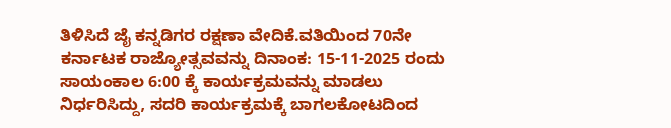ತಿಳಿಸಿದೆ ಜೈ ಕನ್ನಡಿಗರ ರಕ್ಷಣಾ ವೇದಿಕೆ.ವತಿಯಿಂದ 70ನೇ ಕರ್ನಾಟಕ ರಾಜ್ಯೋತ್ಸವವನ್ನು ದಿನಾಂಕ: 15-11-2025 ರಂದು ಸಾಯಂಕಾಲ 6:00 ಕ್ಕೆ ಕಾರ್ಯಕ್ರಮವನ್ನು ಮಾಡಲು ನಿರ್ಧರಿಸಿದ್ದು, ಸದರಿ ಕಾರ್ಯಕ್ರಮಕ್ಕೆ ಬಾಗಲಕೋಟದಿಂದ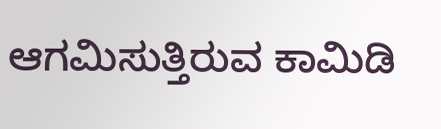ಆಗಮಿಸುತ್ತಿರುವ ಕಾಮಿಡಿ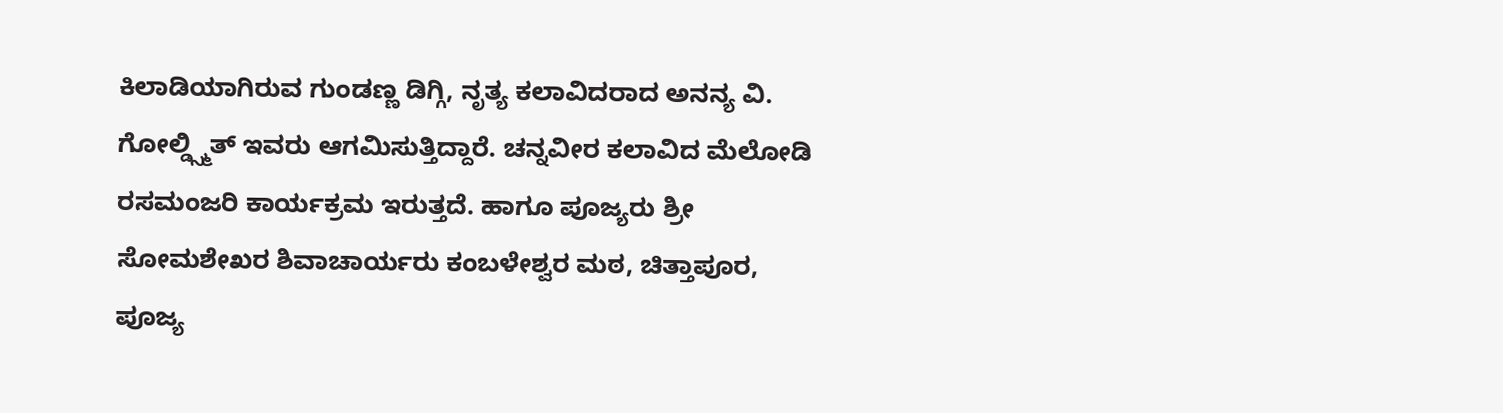ಕಿಲಾಡಿಯಾಗಿರುವ ಗುಂಡಣ್ಣ ಡಿಗ್ಗಿ, ನೃತ್ಯ ಕಲಾವಿದರಾದ ಅನನ್ಯ ವಿ. ಗೋಲ್ಡ್ಸ್ಮಿತ್ ಇವರು ಆಗಮಿಸುತ್ತಿದ್ದಾರೆ. ಚನ್ನವೀರ ಕಲಾವಿದ ಮೆಲೋಡಿ ರಸಮಂಜರಿ ಕಾರ್ಯಕ್ರಮ ಇರುತ್ತದೆ. ಹಾಗೂ ಪೂಜ್ಯರು ಶ್ರೀ ಸೋಮಶೇಖರ ಶಿವಾಚಾರ್ಯರು ಕಂಬಳೇಶ್ವರ ಮಠ, ಚಿತ್ತಾಪೂರ, ಪೂಜ್ಯ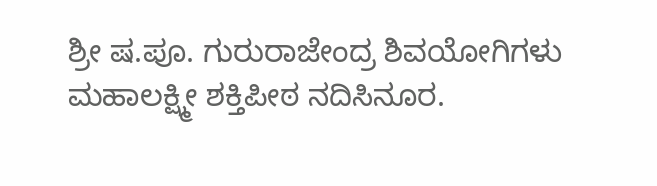ಶ್ರೀ ಷ.ಪೂ. ಗುರುರಾಜೇಂದ್ರ ಶಿವಯೋಗಿಗಳು ಮಹಾಲಕ್ಷ್ಮೀ ಶಕ್ತಿಪೀಠ ನದಿಸಿನೂರ.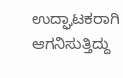ಉದ್ಘಾಟಕರಾಗಿ ಆಗನಿಸುತ್ತಿದ್ದು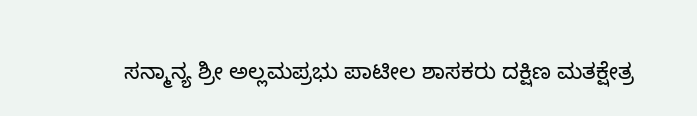ಸನ್ಮಾನ್ಯ ಶ್ರೀ ಅಲ್ಲಮಪ್ರಭು ಪಾಟೀಲ ಶಾಸಕರು ದಕ್ಷಿಣ ಮತಕ್ಷೇತ್ರ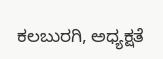ಕಲಬುರಗಿ, ಅಧ್ಯಕ್ಷತೆ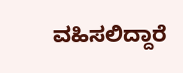ವಹಿಸಲಿದ್ದಾರೆ